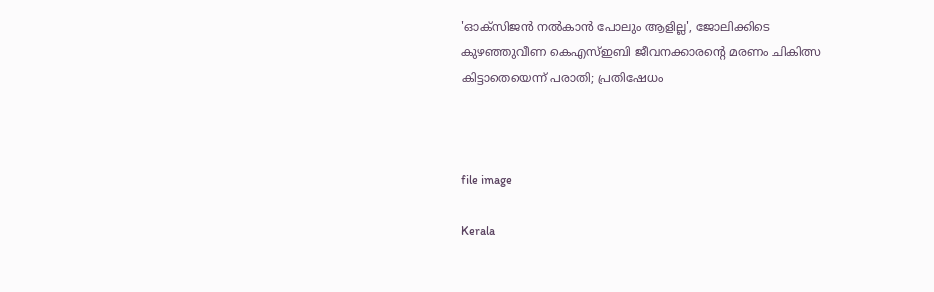'ഓക്സിജൻ നൽകാൻ പോലും ആളില്ല', ജോലിക്കിടെ കുഴഞ്ഞുവീണ കെഎസ്ഇബി ജീവനക്കാരന്‍റെ മരണം ചികിത്സ കിട്ടാതെയെന്ന് പരാതി; പ്രതിഷേധം



file image

Kerala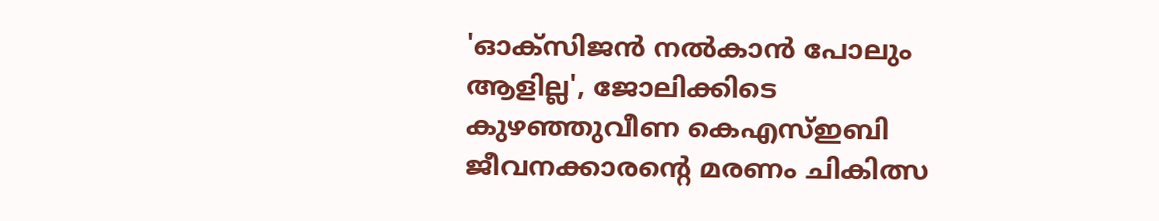'ഓക്സിജൻ നൽകാൻ പോലും ആളില്ല', ജോലിക്കിടെ കുഴഞ്ഞുവീണ കെഎസ്ഇബി ജീവനക്കാരന്‍റെ മരണം ചികിത്സ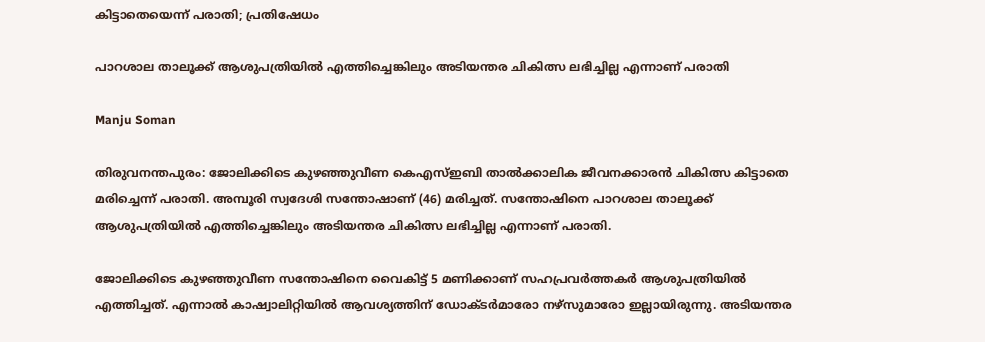കിട്ടാതെയെന്ന് പരാതി; പ്രതിഷേധം

പാറശാല താലൂക്ക് ആശുപത്രിയില്‍ എത്തിച്ചെങ്കിലും അടിയന്തര ചികിത്സ ലഭിച്ചില്ല എന്നാണ് പരാതി

Manju Soman

തിരുവനന്തപുരം: ജോലിക്കിടെ കുഴഞ്ഞുവീണ കെഎസ്ഇബി താല്‍ക്കാലിക ജീവനക്കാരന്‍ ചികിത്സ കിട്ടാതെ മരിച്ചെന്ന് പരാതി. അമ്പൂരി സ്വദേശി സന്തോഷാണ് (46) മരിച്ചത്. സന്തോഷിനെ പാറശാല താലൂക്ക് ആശുപത്രിയില്‍ എത്തിച്ചെങ്കിലും അടിയന്തര ചികിത്സ ലഭിച്ചില്ല എന്നാണ് പരാതി.

ജോലിക്കിടെ കുഴഞ്ഞുവീണ സന്തോഷിനെ വൈകിട്ട് 5 മണിക്കാണ് സഹപ്രവര്‍ത്തകർ ആശുപത്രിയില്‍ എത്തിച്ചത്. എന്നാല്‍ കാഷ്വാലിറ്റിയില്‍ ആവശ്യത്തിന് ഡോക്ടര്‍മാരോ നഴ്‌സുമാരോ ഇല്ലായിരുന്നു. അടിയന്തര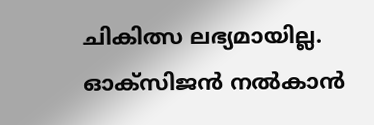ചികിത്സ ലഭ്യമായില്ല. ഓക്‌സിജന്‍ നല്‍കാന്‍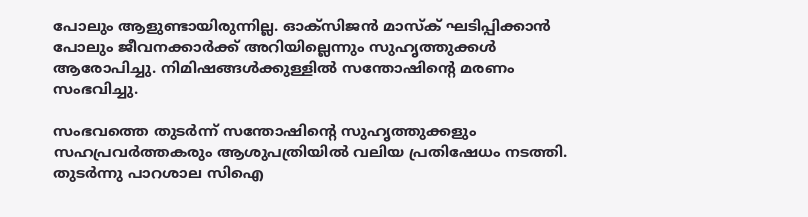പോലും ആളുണ്ടായിരുന്നില്ല. ഓക്‌സിജന്‍ മാസ്‌ക് ഘടിപ്പിക്കാന്‍ പോലും ജീവനക്കാര്‍ക്ക് അറിയില്ലെന്നും സുഹൃത്തുക്കള്‍ ആരോപിച്ചു. നിമിഷങ്ങള്‍ക്കുള്ളില്‍ സന്തോഷിന്റെ മരണം സംഭവിച്ചു.

സംഭവത്തെ തുടര്‍ന്ന് സന്തോഷിന്റെ സുഹൃത്തുക്കളും സഹപ്രവര്‍ത്തകരും ആശുപത്രിയില്‍ വലിയ പ്രതിഷേധം നടത്തി. തുടര്‍ന്നു പാറശാല സിഐ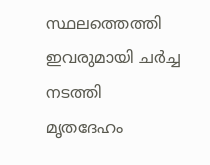സ്ഥലത്തെത്തി ഇവരുമായി ചര്‍ച്ച നടത്തി മൃതദേഹം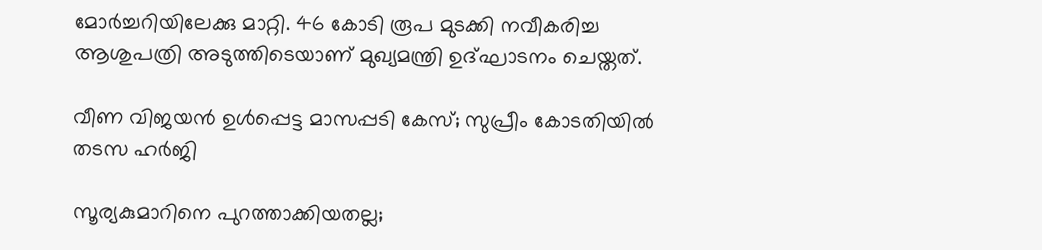മോര്‍ച്ചറിയിലേക്കു മാറ്റി. 46 കോടി രൂപ മുടക്കി നവീകരിച്ച ആശുപത്രി അടുത്തിടെയാണ് മുഖ്യമന്ത്രി ഉദ്ഘാടനം ചെയ്തത്.

വീണ വിജയൻ ഉൾപ്പെട്ട മാസപ്പടി കേസ്; സുപ്രീം കോടതിയിൽ തടസ ഹർജി

സൂര‍്യകുമാറിനെ പുറത്താക്കിയതല്ല;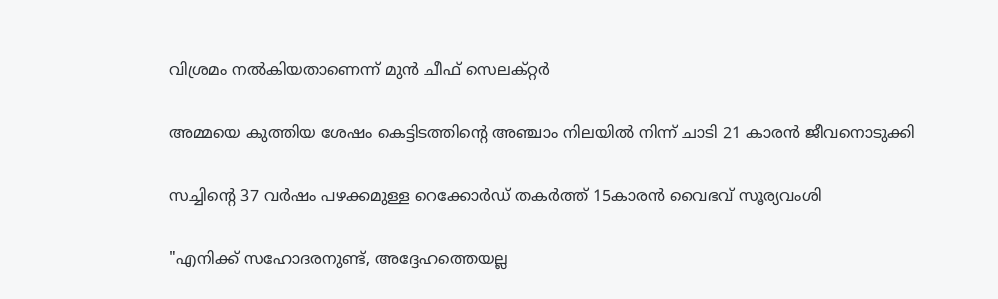വിശ്രമം നൽകിയതാണെന്ന് മുൻ ചീഫ് സെലക്റ്റർ

അമ്മയെ കുത്തിയ ശേഷം കെട്ടിടത്തിന്‍റെ അഞ്ചാം നിലയിൽ നിന്ന് ചാടി 21 കാരൻ ജീവനൊടുക്കി

സച്ചിന്‍റെ 37 വർഷം പഴക്കമുള്ള റെക്കോർഡ് തകർത്ത് 15കാരൻ വൈഭവ് സൂര്യവംശി

"എനിക്ക് സഹോദരനുണ്ട്, അദ്ദേഹത്തെയല്ല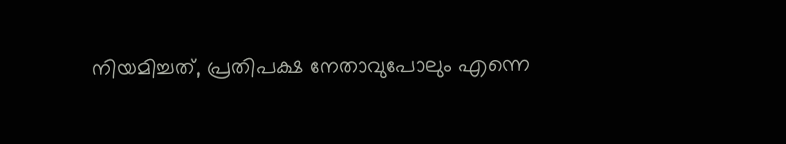നിയമിച്ചത്, പ്രതിപക്ഷ നേതാവുപോലും എന്നെ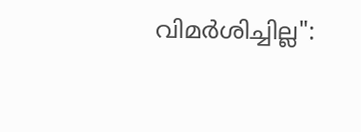വിമർശിച്ചില്ല":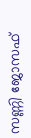സണ്ണി ജോസഫ്